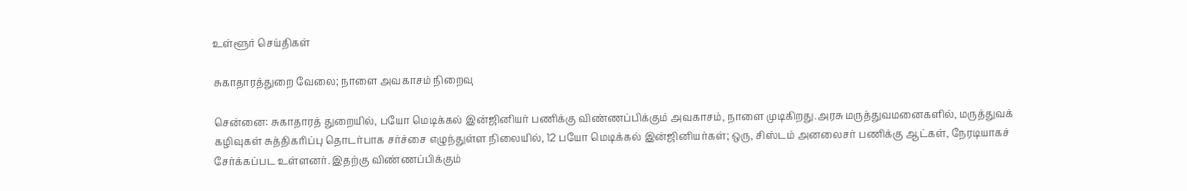உள்ளூர் செய்திகள்

சுகாதாரத்துறை வேலை; நாளை அவகாசம் நிறைவு

சென்னை: சுகாதாரத் துறையில், பயோ மெடிக்கல் இன்ஜினியர் பணிக்கு விண்ணப்பிக்கும் அவகாசம், நாளை முடிகிறது.அரசு மருத்துவமனைகளில், மருத்துவக் கழிவுகள் சுத்திகரிப்பு தொடர்பாக சர்ச்சை எழுந்துள்ள நிலையில், 12 பயோ மெடிக்கல் இன்ஜினியர்கள்; ஒரு, சிஸ்டம் அனலைசர் பணிக்கு ஆட்கள், நேரடியாகச் சேர்க்கப்பட உள்ளனர். இதற்கு விண்ணப்பிக்கும்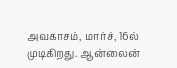அவகாசம், மார்ச், 16ல் முடிகிறது. ஆன்லைன்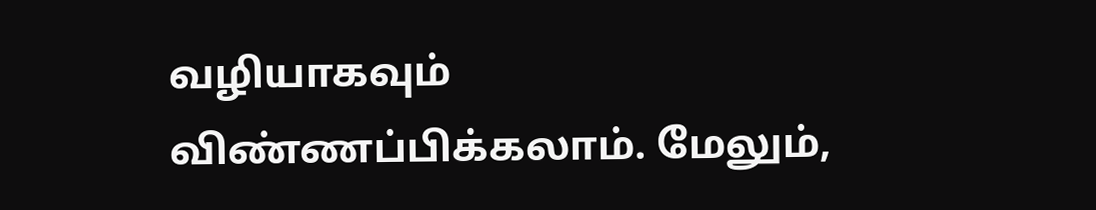வழியாகவும் விண்ணப்பிக்கலாம். மேலும்,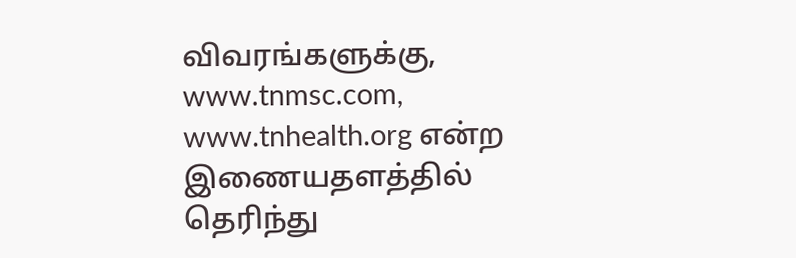விவரங்களுக்கு, www.tnmsc.com, www.tnhealth.org என்ற இணையதளத்தில் தெரிந்து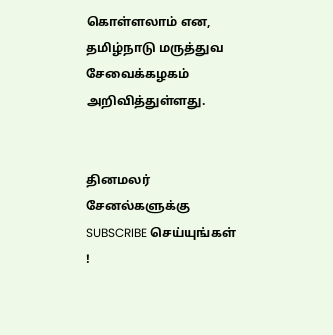கொள்ளலாம் என, தமிழ்நாடு மருத்துவ சேவைக்கழகம் அறிவித்துள்ளது.


தினமலர் சேனல்களுக்கு SUBSCRIBE செய்யுங்கள் !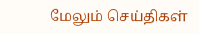மேலும் செய்திகள்